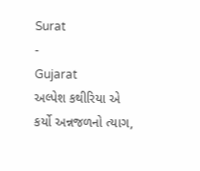Surat
-
Gujarat
અલ્પેશ કથીરિયા એ કર્યો અન્નજળનો ત્યાગ,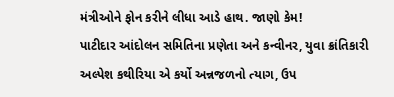મંત્રીઓને ફોન કરીને લીધા આડે હાથ. જાણો કેમ!
પાટીદાર આંદોલન સમિતિના પ્રણેતા અને કન્વીનર, યુવા ક્રાંતિકારી અલ્પેશ કથીરિયા એ કર્યો અન્નજળનો ત્યાગ, ઉપ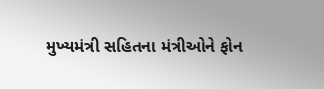મુખ્યમંત્રી સહિતના મંત્રીઓને ફોન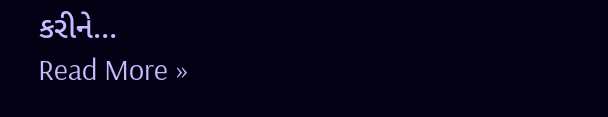કરીને…
Read More »